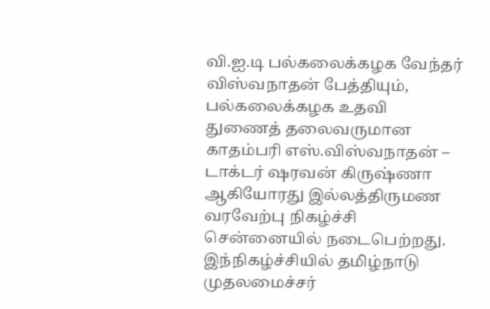வி.ஐ.டி பல்கலைக்கழக வேந்தர் விஸ்வநாதன் பேத்தியும், பல்கலைக்கழக உதவி துணைத் தலைவருமான காதம்பரி எஸ்.விஸ்வநாதன் – டாக்டர் ஷரவன் கிருஷ்ணா ஆகியோரது இல்லத்திருமண வரவேற்பு நிகழ்ச்சி சென்னையில் நடைபெற்றது.
இந்நிகழ்ச்சியில் தமிழ்நாடு முதலமைச்சர்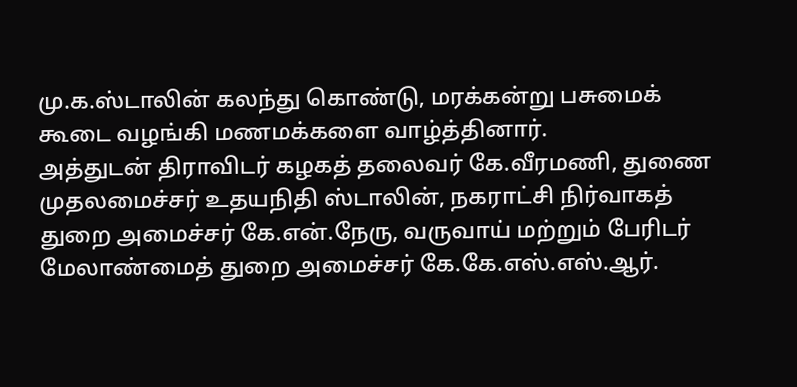மு.க.ஸ்டாலின் கலந்து கொண்டு, மரக்கன்று பசுமைக் கூடை வழங்கி மணமக்களை வாழ்த்தினார்.
அத்துடன் திராவிடர் கழகத் தலைவர் கே.வீரமணி, துணை முதலமைச்சர் உதயநிதி ஸ்டாலின், நகராட்சி நிர்வாகத் துறை அமைச்சர் கே.என்.நேரு, வருவாய் மற்றும் பேரிடர் மேலாண்மைத் துறை அமைச்சர் கே.கே.எஸ்.எஸ்.ஆர்.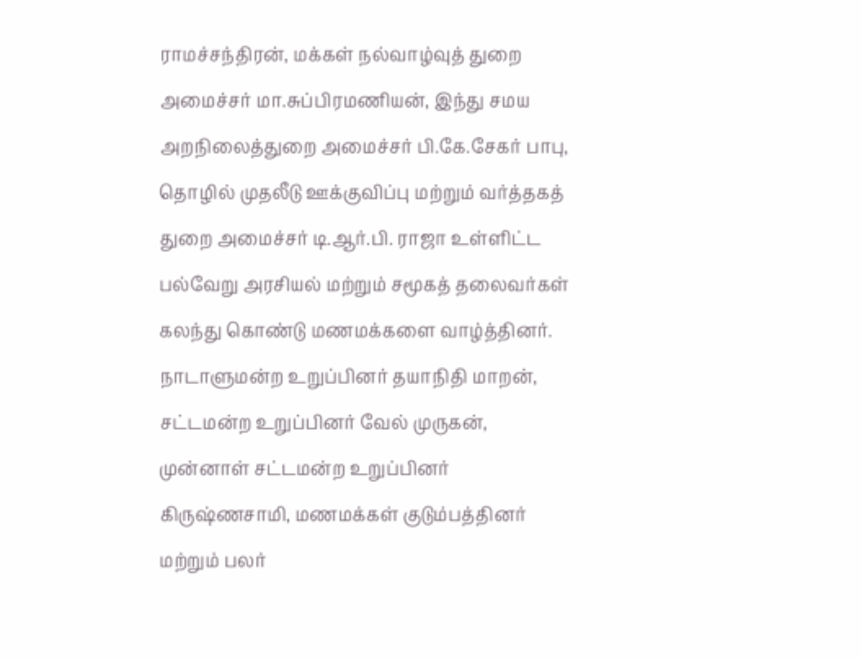ராமச்சந்திரன், மக்கள் நல்வாழ்வுத் துறை அமைச்சர் மா.சுப்பிரமணியன், இந்து சமய அறநிலைத்துறை அமைச்சர் பி.கே.சேகர் பாபு, தொழில் முதலீடு ஊக்குவிப்பு மற்றும் வர்த்தகத் துறை அமைச்சர் டி.ஆர்.பி. ராஜா உள்ளிட்ட பல்வேறு அரசியல் மற்றும் சமூகத் தலைவர்கள் கலந்து கொண்டு மணமக்களை வாழ்த்தினர்.
நாடாளுமன்ற உறுப்பினர் தயாநிதி மாறன், சட்டமன்ற உறுப்பினர் வேல் முருகன், முன்னாள் சட்டமன்ற உறுப்பினர் கிருஷ்ணசாமி, மணமக்கள் குடும்பத்தினர் மற்றும் பலர்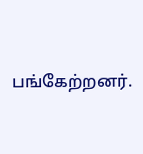பங்கேற்றனர்.